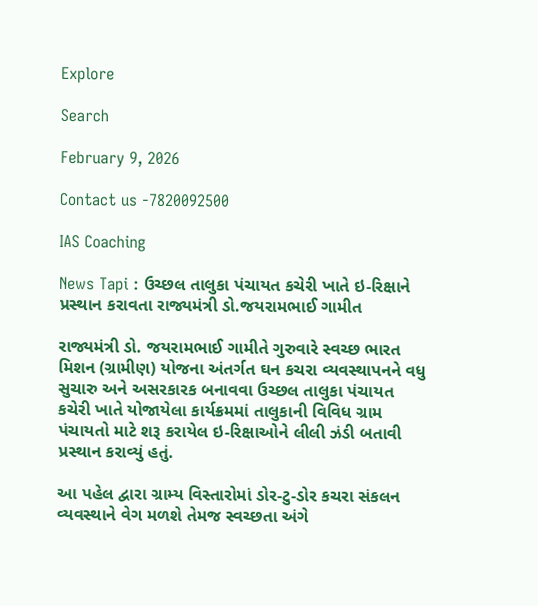Explore

Search

February 9, 2026

Contact us -7820092500

IAS Coaching

News Tapi : ઉચ્છલ તાલુકા પંચાયત કચેરી ખાતે ઇ-રિક્ષાને પ્રસ્થાન કરાવતા રાજ્યમંત્રી ડો.જયરામભાઈ ગામીત

રાજ્યમંત્રી ડો. જયરામભાઈ ગામીતે ગુરુવારે સ્વચ્છ ભારત મિશન (ગ્રામીણ) યોજના અંતર્ગત ઘન કચરા વ્યવસ્થાપનને વધુ સુચારુ અને અસરકારક બનાવવા ઉચ્છલ તાલુકા પંચાયત કચેરી ખાતે યોજાયેલા કાર્યક્રમમાં તાલુકાની વિવિધ ગ્રામ પંચાયતો માટે શરૂ કરાયેલ ઇ-રિક્ષાઓને લીલી ઝંડી બતાવી પ્રસ્થાન કરાવ્યું હતું.

આ પહેલ દ્વારા ગ્રામ્ય વિસ્તારોમાં ડોર-ટુ-ડોર કચરા સંકલન વ્યવસ્થાને વેગ મળશે તેમજ સ્વચ્છતા અંગે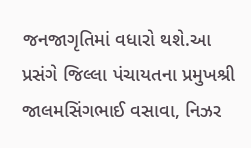જનજાગૃતિમાં વધારો થશે.આ પ્રસંગે જિલ્લા પંચાયતના પ્રમુખશ્રી જાલમસિંગભાઈ વસાવા, નિઝર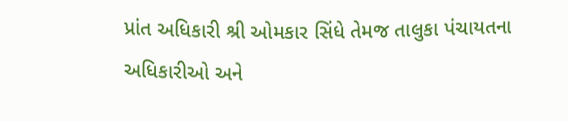પ્રાંત અધિકારી શ્રી ઓમકાર સિંધે તેમજ તાલુકા પંચાયતના અધિકારીઓ અને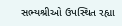સભ્યશ્રીઓ ઉપસ્થિત રહ્યા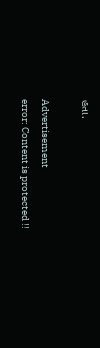હતા.

Advertisement
error: Content is protected !!